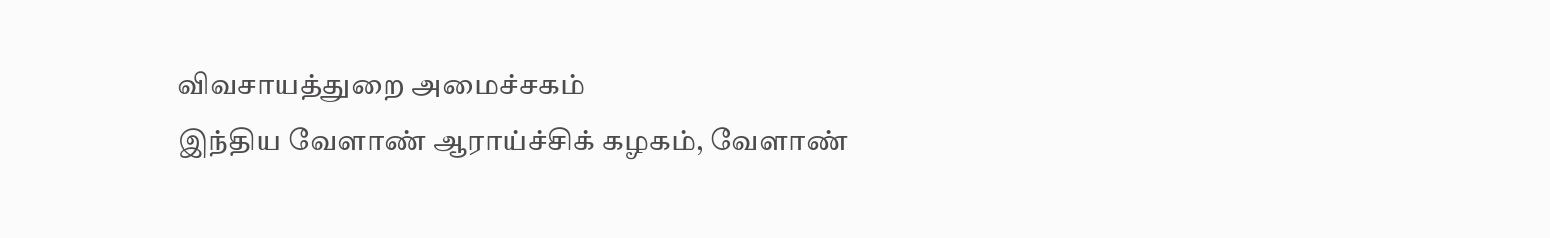விவசாயத்துறை அமைச்சகம்
இந்திய வேளாண் ஆராய்ச்சிக் கழகம், வேளாண்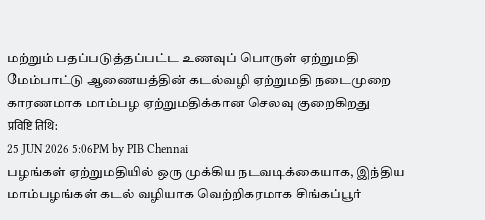மற்றும் பதப்படுத்தப்பட்ட உணவுப் பொருள் ஏற்றுமதி மேம்பாட்டு ஆணையத்தின் கடல்வழி ஏற்றுமதி நடைமுறை காரணமாக மாம்பழ ஏற்றுமதிக்கான செலவு குறைகிறது
प्रविष्टि तिथि:
25 JUN 2026 5:06PM by PIB Chennai
பழங்கள் ஏற்றுமதியில் ஒரு முக்கிய நடவடிக்கையாக, இந்திய மாம்பழங்கள் கடல் வழியாக வெற்றிகரமாக சிங்கப்பூர்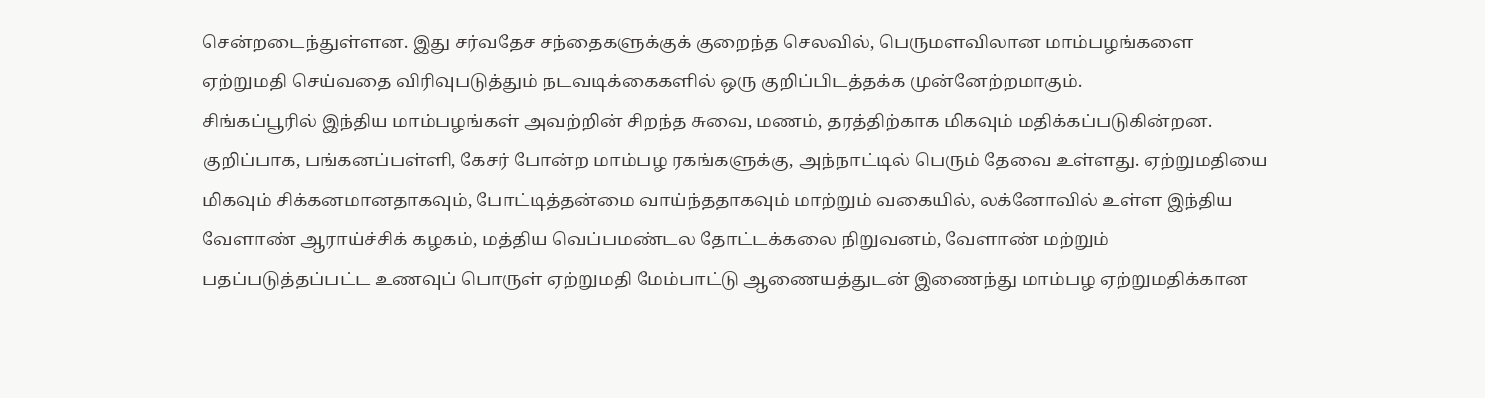சென்றடைந்துள்ளன. இது சர்வதேச சந்தைகளுக்குக் குறைந்த செலவில், பெருமளவிலான மாம்பழங்களை ஏற்றுமதி செய்வதை விரிவுபடுத்தும் நடவடிக்கைகளில் ஒரு குறிப்பிடத்தக்க முன்னேற்றமாகும்.
சிங்கப்பூரில் இந்திய மாம்பழங்கள் அவற்றின் சிறந்த சுவை, மணம், தரத்திற்காக மிகவும் மதிக்கப்படுகின்றன. குறிப்பாக, பங்கனப்பள்ளி, கேசர் போன்ற மாம்பழ ரகங்களுக்கு, அந்நாட்டில் பெரும் தேவை உள்ளது. ஏற்றுமதியை மிகவும் சிக்கனமானதாகவும், போட்டித்தன்மை வாய்ந்ததாகவும் மாற்றும் வகையில், லக்னோவில் உள்ள இந்திய வேளாண் ஆராய்ச்சிக் கழகம், மத்திய வெப்பமண்டல தோட்டக்கலை நிறுவனம், வேளாண் மற்றும் பதப்படுத்தப்பட்ட உணவுப் பொருள் ஏற்றுமதி மேம்பாட்டு ஆணையத்துடன் இணைந்து மாம்பழ ஏற்றுமதிக்கான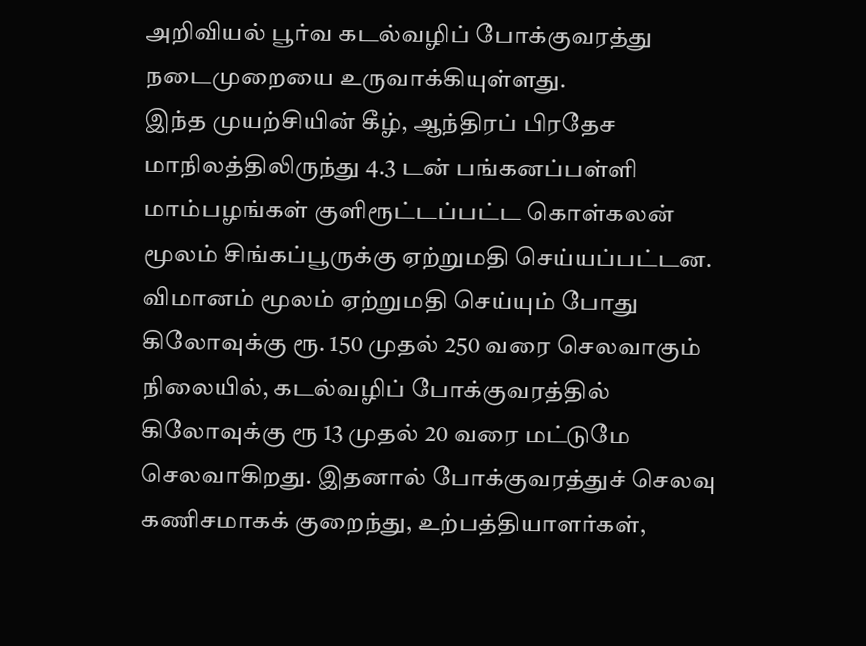அறிவியல் பூர்வ கடல்வழிப் போக்குவரத்து நடைமுறையை உருவாக்கியுள்ளது.
இந்த முயற்சியின் கீழ், ஆந்திரப் பிரதேச மாநிலத்திலிருந்து 4.3 டன் பங்கனப்பள்ளி மாம்பழங்கள் குளிரூட்டப்பட்ட கொள்கலன் மூலம் சிங்கப்பூருக்கு ஏற்றுமதி செய்யப்பட்டன. விமானம் மூலம் ஏற்றுமதி செய்யும் போது கிலோவுக்கு ரூ. 150 முதல் 250 வரை செலவாகும் நிலையில், கடல்வழிப் போக்குவரத்தில் கிலோவுக்கு ரூ 13 முதல் 20 வரை மட்டுமே செலவாகிறது. இதனால் போக்குவரத்துச் செலவு கணிசமாகக் குறைந்து, உற்பத்தியாளர்கள்,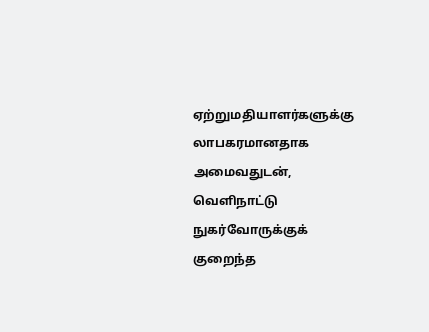ஏற்றுமதியாளர்களுக்கு லாபகரமானதாக அமைவதுடன், வெளிநாட்டு நுகர்வோருக்குக் குறைந்த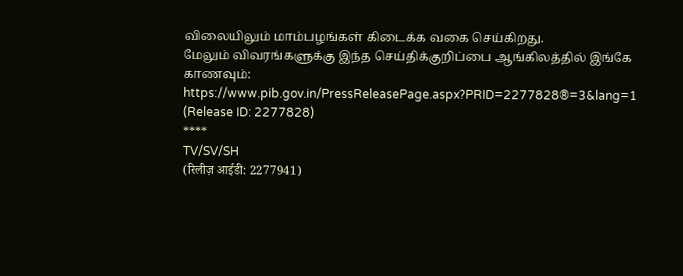விலையிலும் மாம்பழங்கள் கிடைக்க வகை செய்கிறது.
மேலும் விவரங்களுக்கு இந்த செய்திக்குறிப்பை ஆங்கிலத்தில் இங்கே காணவும்: https://www.pib.gov.in/PressReleasePage.aspx?PRID=2277828®=3&lang=1
(Release ID: 2277828)
****
TV/SV/SH
(रिलीज़ आईडी: 2277941)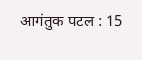आगंतुक पटल : 15